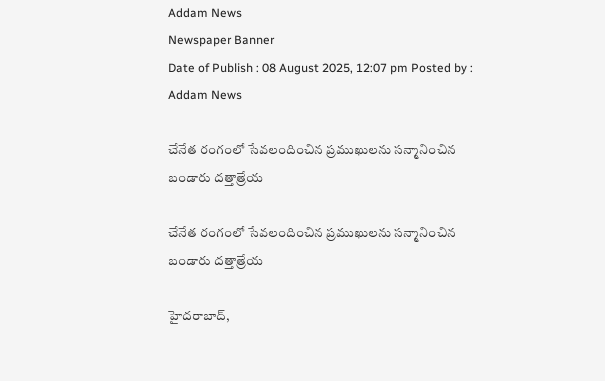Addam News
Newspaper Banner
Date of Publish : 08 August 2025, 12:07 pm Posted by : Addam News

చేనేత రంగంలో సేవలందించిన ప్ర‌ముఖుల‌ను సన్మానించిన బండారు ద‌త్తాత్రేయ‌

చేనేత రంగంలో సేవలందించిన ప్ర‌ముఖుల‌ను సన్మానించిన బండారు ద‌త్తాత్రేయ‌

హైదరాబాద్,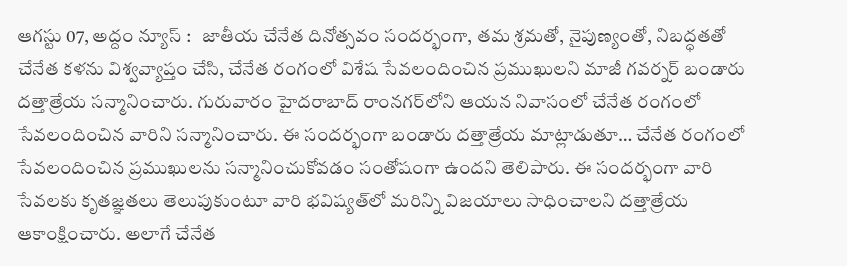ఆగ‌స్టు 07, అద్దం న్యూస్ :   జాతీయ చేనేత దినోత్సవం సందర్భంగా, తమ శ్రమతో, నైపుణ్యంతో, నిబద్ధతతో చేనేత కళను విశ్వవ్యాప్తం చేసి, చేనేత రంగంలో విశేష సేవలందించిన ప్రముఖులని మాజీ గ‌వ‌ర్న‌ర్ బండారు దత్తాత్రేయ స‌న్మానించారు. గురువారం హైద‌రాబాద్ రాంన‌గ‌ర్‌లోని ఆయ‌న నివాసంలో చేనేత రంగంలో సేవ‌లందించిన వారిని స‌న్మానించారు. ఈ సంద‌ర్భంగా బండారు ద‌త్తాత్రేయ మాట్లాడుతూ… చేనేత రంగంలో సేవ‌లందించిన ప్ర‌ముఖుల‌ను సన్మానించుకోవడం సంతోషంగా ఉందని తెలిపారు. ఈ సందర్భంగా వారి సేవలకు కృతజ్ఞతలు తెలుపుకుంటూ వారి భవిష్యత్‌లో మరిన్ని విజయాలు సాధించాలని దత్తాత్రేయ ఆకాంక్షించారు. అలాగే చేనేత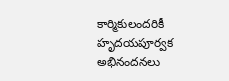కార్మికులందరికీ హృదయపూర్వక అభినందనలు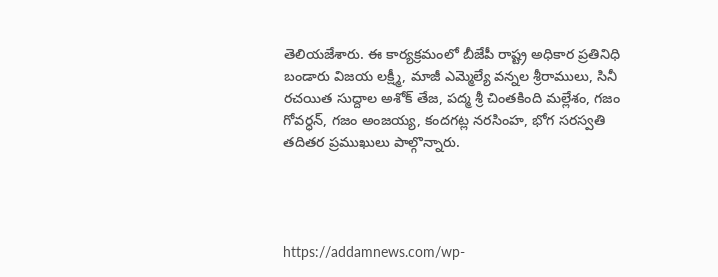తెలియజేశారు. ఈ కార్యక్రమంలో బీజేపీ రాష్ట్ర అధికార ప్రతినిధి బండారు విజయ లక్ష్మీ, మాజీ ఎమ్మెల్యే వన్నల శ్రీరాములు, సినీ ర‌చ‌యిత సుద్దాల అశోక్ తేజ, పద్మ శ్రీ చింతకింది మల్లేశం, గ‌జం గోవర్ధన్, గజం అంజయ్య, కందగట్ల నరసింహ, భోగ సరస్వతి తదితర ప్రముఖులు పాల్గొన్నారు.




https://addamnews.com/wp-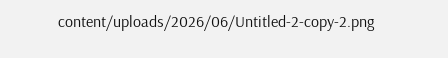content/uploads/2026/06/Untitled-2-copy-2.png